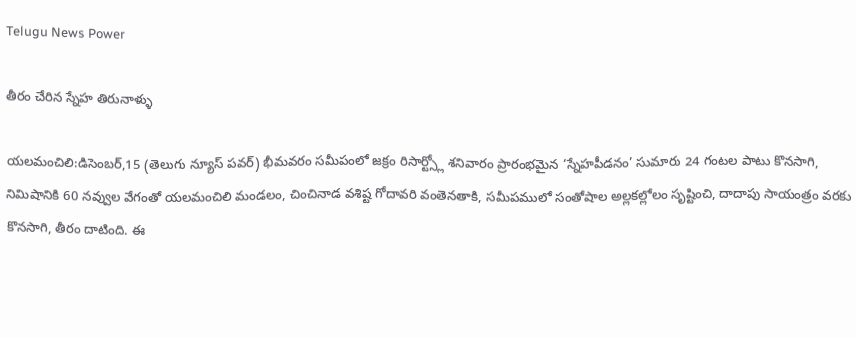Telugu News Power

తీరం చేరిన స్నేహ తిరునాళ్ళు

యలమంచిలి:డిసెంబర్,15 (తెలుగు న్యూస్ పవర్) భీమవరం సమీపంలో జక్రం రిసార్ట్స్లో శనివారం ప్రారంభమైన ‘స్నేహపీడనం’ సుమారు 24 గంటల పాటు కొనసాగి, నిమిషానికి 60 నవ్వుల వేగంతో యలమంచిలి మండలం, చించినాడ వశిష్ట గోదావరి వంతెనతాకి, సమీపములో సంతోషాల అల్లకల్లోలం సృష్టించి, దాదాపు సాయంత్రం వరకు కొనసాగి, తీరం దాటింది. ఈ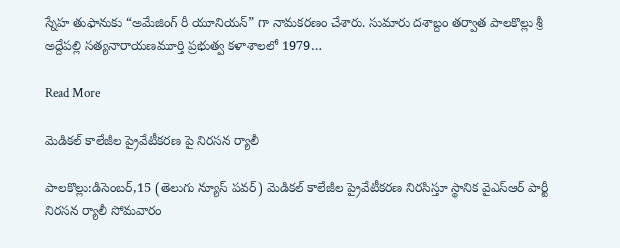స్నేహ తుఫానుకు “అమేజింగ్ రీ యూనియన్” గా నామకరణం చేశారు. సుమారు దశాబ్దం తర్వాత పాలకొల్లు శ్రీ అద్దేపల్లి సత్యనారాయణమూర్తి ప్రభుత్వ కళాశాలలో 1979…

Read More

మెడికల్ కాలేజీల ప్రైవేటీకరణ పై నిరసన ర్యాలీ

పాలకొల్లు:డిసెంబర్,15 (తెలుగు న్యూస్ పవర్) మెడికల్ కాలేజీల ప్రైవేటీకరణ నిరసిస్తూ స్థానిక వైఎస్ఆర్ పార్టీ నిరసన ర్యాలీ సోమవారం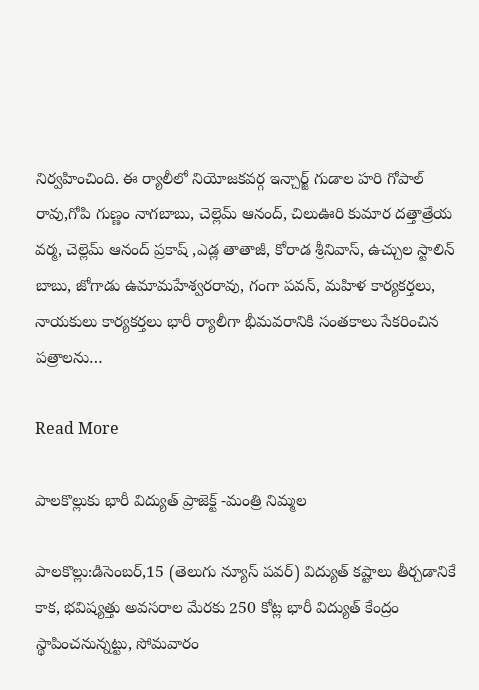నిర్వహించింది. ఈ ర్యాలీలో నియోజకవర్గ ఇన్చార్జ్ గుడాల హరి గోపాల్ రావు,గోపి గుణ్ణం నాగబాబు, చెల్లెమ్ ఆనంద్, చిలుఊరి కుమార దత్తాత్రేయ వర్మ, చెల్లెమ్ ఆనంద్ ప్రకాష్ ,ఎడ్ల తాతాజీ, కోరాడ శ్రీనివాస్, ఉచ్చుల స్టాలిన్ బాబు, జోగాడు ఉమామహేశ్వరరావు, గంగా పవన్, మహిళ కార్యకర్తలు, నాయకులు కార్యకర్తలు భారీ ర్యాలీగా భీమవరానికి సంతకాలు సేకరించిన పత్రాలను…

Read More

పాలకొల్లుకు భారీ విద్యుత్ ప్రాజెక్ట్ -మంత్రి నిమ్మల

పాలకొల్లు:డిసెంబర్,15 (తెలుగు న్యూస్ పవర్) విద్యుత్ కష్టాలు తీర్చడానికే కాక, భవిష్యత్తు అవసరాల మేరకు 250 కోట్ల భారీ విద్యుత్ కేంద్రం స్థాపించనున్నట్టు, సోమవారం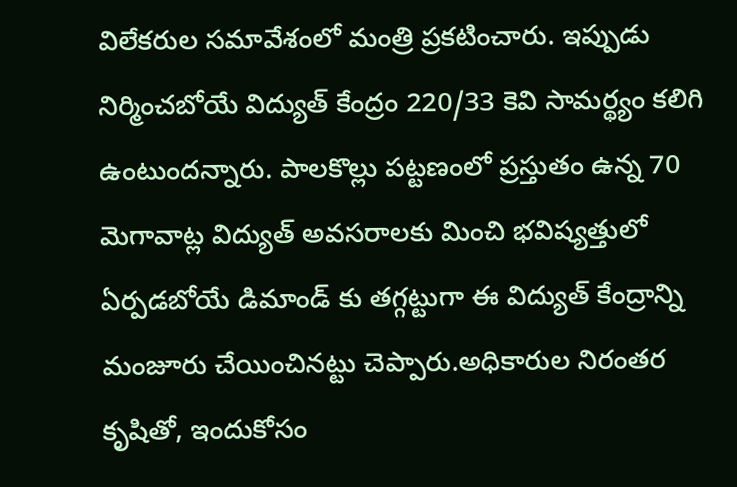విలేకరుల సమావేశంలో మంత్రి ప్రకటించారు. ఇప్పుడు నిర్మించబోయే విద్యుత్ కేంద్రం 220/33 కెవి సామర్థ్యం కలిగి ఉంటుందన్నారు. పాలకొల్లు పట్టణంలో ప్రస్తుతం ఉన్న 70 మెగావాట్ల విద్యుత్ అవసరాలకు మించి భవిష్యత్తులో ఏర్పడబోయే డిమాండ్ కు తగ్గట్టుగా ఈ విద్యుత్ కేంద్రాన్ని మంజూరు చేయించినట్టు చెప్పారు.అధికారుల నిరంతర కృషితో, ఇందుకోసం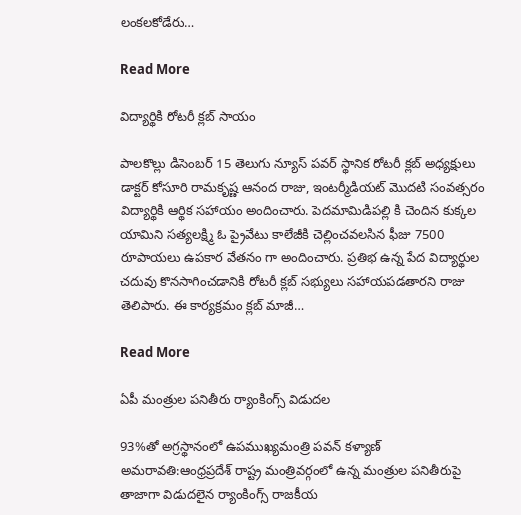లంకలకోడేరు…

Read More

విద్యార్థికి రోటరీ క్లబ్ సాయం

పాలకొల్లు డిసెంబర్ 15 తెలుగు న్యూస్ పవర్ స్థానిక రోటరీ క్లబ్ అధ్యక్షులు డాక్టర్ కోసూరి రామకృష్ణ ఆనంద రాజు, ఇంటర్మీడియట్ మొదటి సంవత్సరం విద్యార్థికి ఆర్థిక సహాయం అందించారు. పెదమామిడిపల్లి కి చెందిన కుక్కల యామిని సత్యలక్ష్మి ఓ ప్రైవేటు కాలేజీకి చెల్లించవలసిన ఫీజు 7500 రూపాయలు ఉపకార వేతనం గా అందించారు. ప్రతిభ ఉన్న పేద విద్యార్థుల చదువు కొనసాగించడానికి రోటరీ క్లబ్ సభ్యులు సహాయపడతారని రాజు తెలిపారు. ఈ కార్యక్రమం క్లబ్ మాజీ…

Read More

ఏపీ మంత్రుల పనితీరు ర్యాంకింగ్స్ విడుదల

93%తో అగ్రస్థానంలో ఉపముఖ్యమంత్రి పవన్ కళ్యాణ్ అమరావతి:ఆంధ్రప్రదేశ్ రాష్ట్ర మంత్రివర్గంలో ఉన్న మంత్రుల పనితీరుపై తాజాగా విడుదలైన ర్యాంకింగ్స్ రాజకీయ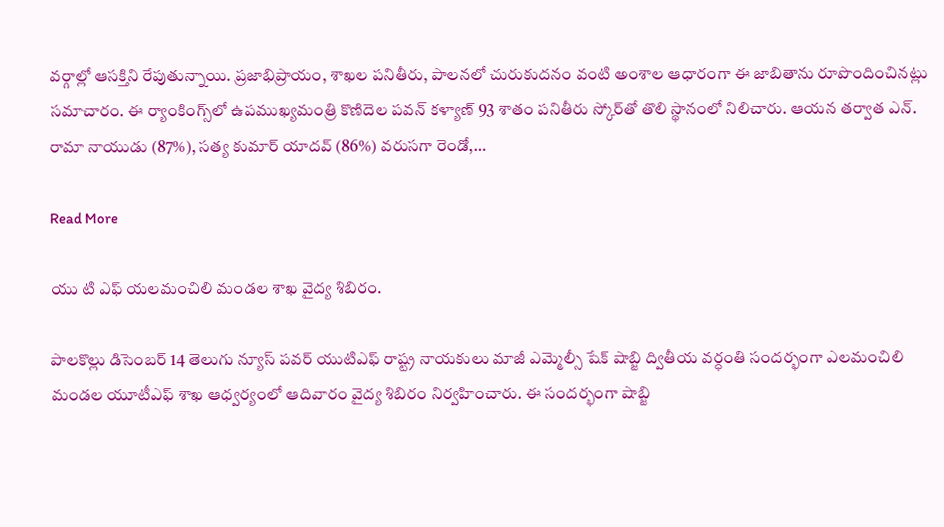వర్గాల్లో ఆసక్తిని రేపుతున్నాయి. ప్రజాభిప్రాయం, శాఖల పనితీరు, పాలనలో చురుకుదనం వంటి అంశాల ఆధారంగా ఈ జాబితాను రూపొందించినట్లు సమాచారం. ఈ ర్యాంకింగ్స్‌లో ఉపముఖ్యమంత్రి కొణిదెల పవన్ కళ్యాణ్ 93 శాతం పనితీరు స్కోర్‌తో తొలి స్థానంలో నిలిచారు. ఆయన తర్వాత ఎన్. రామా నాయుడు (87%), సత్య కుమార్ యాదవ్ (86%) వరుసగా రెండో,…

Read More

యు టి ఎఫ్ యలమంచిలి మండల శాఖ వైద్య శిబిరం.

పాలకొల్లు డిసెంబర్ 14 తెలుగు న్యూస్ పవర్ యుటిఎఫ్ రాష్ట్ర నాయకులు మాజీ ఎమ్మెల్సీ షేక్ షాబ్జి ద్వితీయ వర్ధంతి సందర్భంగా ఎలమంచిలి మండల యూటీఎఫ్ శాఖ ఆధ్వర్యంలో ఆదివారం వైద్య శిబిరం నిర్వహించారు. ఈ సందర్భంగా షాబ్జి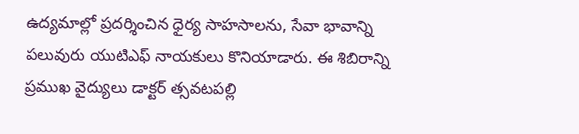ఉద్యమాల్లో ప్రదర్శించిన ధైర్య సాహసాలను, సేవా భావాన్ని పలువురు యుటిఎఫ్ నాయకులు కొనియాడారు. ఈ శిబిరాన్ని ప్రముఖ వైద్యులు డాక్టర్ త్సవటపల్లి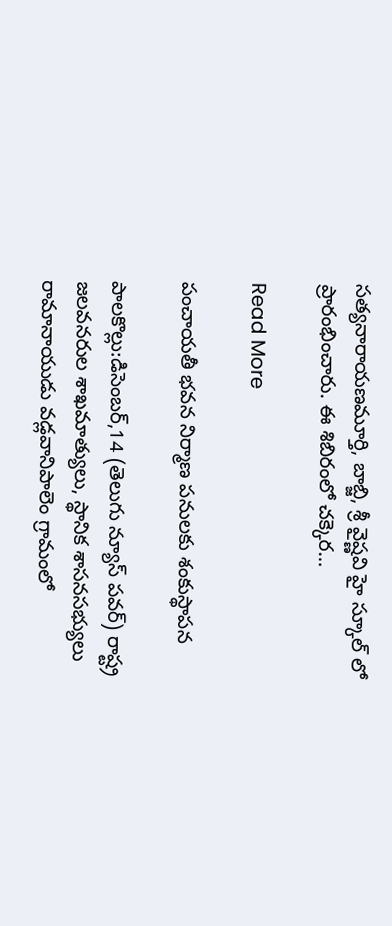సత్యనారాయణమూర్తి, బాబ్జి, శ్రీ వైష్ణవి హై స్కూల్ లో ప్రారంభించారు. ఈ శిబిరంలో చక్కెర…

Read More

పంచాయతీ భవన నిర్మాణ పనులకు శంకుస్థాపన

పాలకొల్లు:డిసెంబర్,14 (తెలుగు న్యూస్ పవర్) రాష్ట్ర జలవనరుల శాఖమాత్యులు, స్థానిక శాసనసభ్యులు రామానాయుడు వడ్లవానిపాలెం గ్రామంలో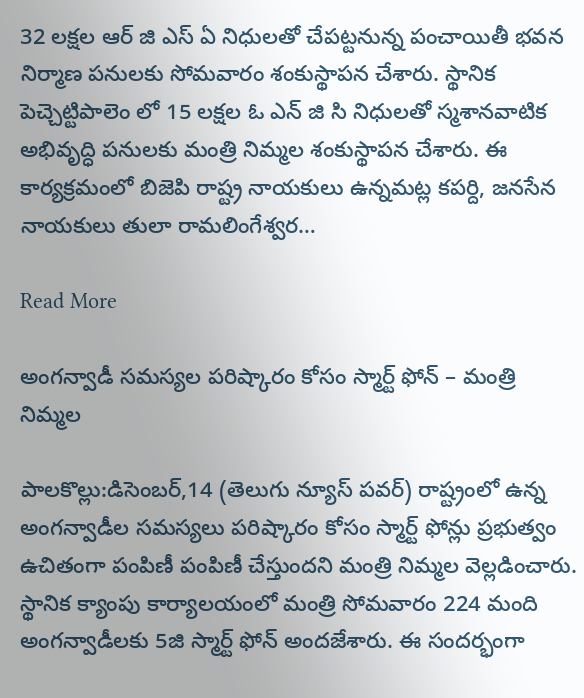32 లక్షల ఆర్ జి ఎస్ ఏ నిధులతో చేపట్టనున్న పంచాయితీ భవన నిర్మాణ పనులకు సోమవారం శంకుస్థాపన చేశారు. స్థానిక పెచ్చెట్టిపాలెం లో 15 లక్షల ఓ ఎన్ జి సి నిధులతో స్మశానవాటిక అభివృద్ధి పనులకు మంత్రి నిమ్మల శంకుస్థాపన చేశారు. ఈ కార్యక్రమంలో బిజెపి రాష్ట్ర నాయకులు ఉన్నమట్ల కపర్ది, జనసేన నాయకులు తులా రామలింగేశ్వర…

Read More

అంగన్వాడీ సమస్యల పరిష్కారం కోసం స్మార్ట్ ఫోన్ – మంత్రి నిమ్మల

పాలకొల్లు:డిసెంబర్,14 (తెలుగు న్యూస్ పవర్) రాష్ట్రంలో ఉన్న అంగన్వాడీల సమస్యలు పరిష్కారం కోసం స్మార్ట్ ఫోన్లు ప్రభుత్వం ఉచితంగా పంపిణీ పంపిణీ చేస్తుందని మంత్రి నిమ్మల వెల్లడించారు. స్థానిక క్యాంపు కార్యాలయంలో మంత్రి సోమవారం 224 మంది అంగన్వాడీలకు 5జి స్మార్ట్ ఫోన్ అందజేశారు. ఈ సందర్భంగా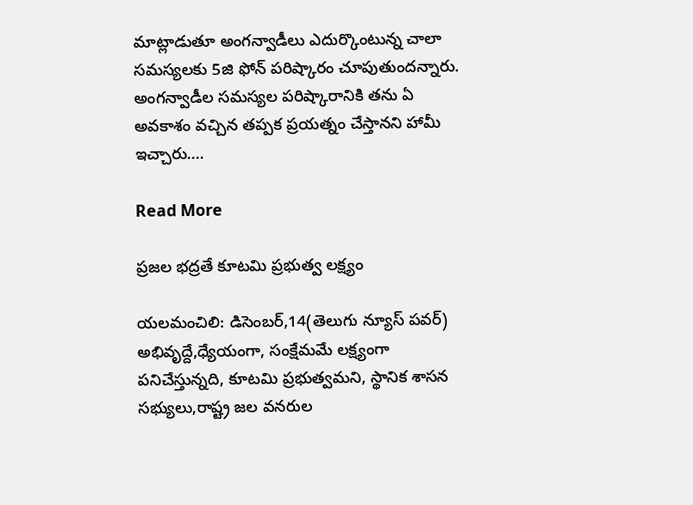మాట్లాడుతూ అంగన్వాడీలు ఎదుర్కొంటున్న చాలా సమస్యలకు 5జి ఫోన్ పరిష్కారం చూపుతుందన్నారు. అంగన్వాడీల సమస్యల పరిష్కారానికి తను ఏ అవకాశం వచ్చిన తప్పక ప్రయత్నం చేస్తానని హామీ ఇచ్చారు….

Read More

ప్రజల భద్రతే కూటమి ప్రభుత్వ లక్ష్యం

యలమంచిలి: డిసెంబర్,14(తెలుగు న్యూస్ పవర్) అభివృద్దే,ధ్యేయంగా, సంక్షేమమే లక్ష్యంగా పనిచేస్తున్నది, కూటమి ప్రభుత్వమని, స్థానిక శాసన సభ్యులు,రాష్ట్ర జల వనరుల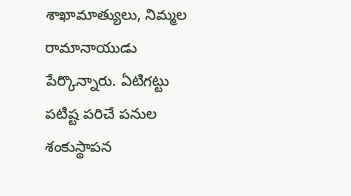శాఖామాత్యులు, నిమ్మల రామానాయుడు పేర్కొన్నారు. ఏటిగట్టు పటిష్ట పరిచే పనుల శంకుస్థాపన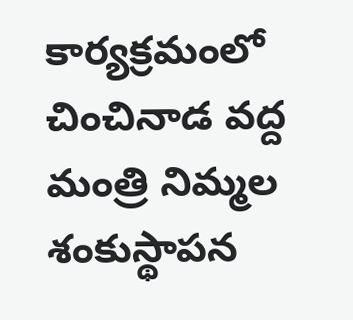కార్యక్రమంలో చించినాడ వద్ద మంత్రి నిమ్మల శంకుస్థాపన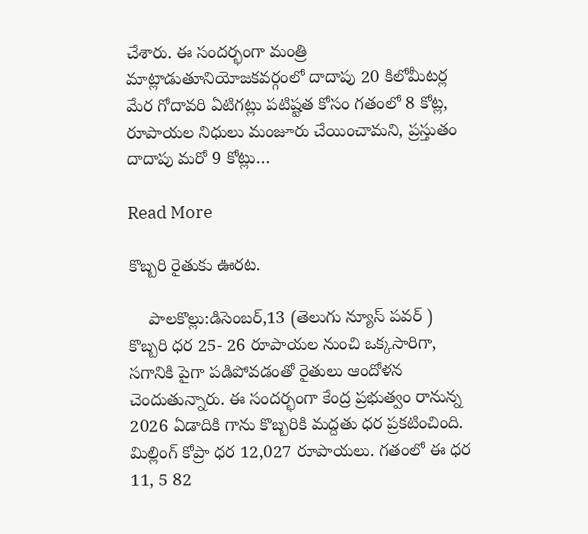చేశారు. ఈ సందర్భంగా మంత్రి మాట్లాడుతూనియోజకవర్గంలో దాదాపు 20 కిలోమీటర్ల మేర గోదావరి ఏటిగట్లు పటిష్టత కోసం గతంలో 8 కోట్ల, రూపాయల నిధులు మంజూరు చేయించామని, ప్రస్తుతం దాదాపు మరో 9 కోట్లు…

Read More

కొబ్బరి రైతుకు ఊరట.

    పాలకొల్లు:డిసెంబర్,13 (తెలుగు న్యూస్ పవర్ ) కొబ్బరి ధర 25- 26 రూపాయల నుంచి ఒక్కసారిగా, సగానికి పైగా పడిపోవడంతో రైతులు ఆందోళన చెందుతున్నారు. ఈ సందర్భంగా కేంద్ర ప్రభుత్వం రానున్న 2026 ఏడాదికి గాను కొబ్బరికి మద్దతు ధర ప్రకటించింది. మిల్లింగ్ కోప్రా ధర 12,027 రూపాయలు. గతంలో ఈ ధర 11, 5 82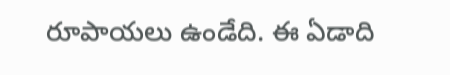రూపాయలు ఉండేది. ఈ ఏడాది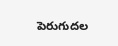పెరుగుదల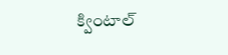క్వింటాల్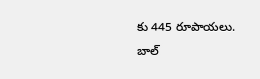కు 445 రూపాయలు. బాల్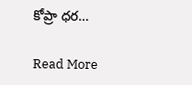కోప్రా ధర…

Read More